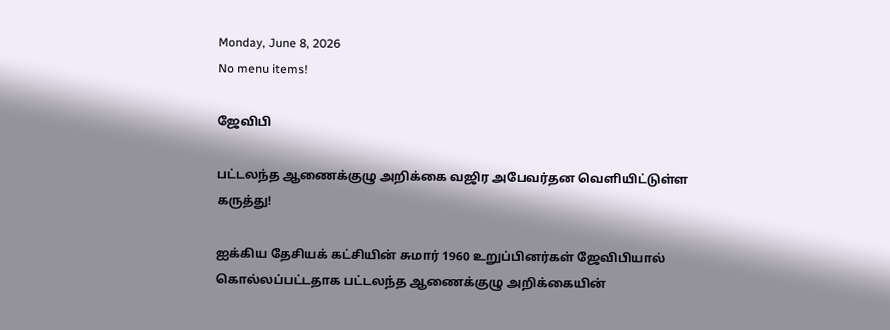Monday, June 8, 2026
No menu items!

ஜேவிபி

பட்டலந்த ஆணைக்குழு அறிக்கை வஜிர அபேவர்தன வெளியிட்டுள்ள கருத்து!

ஐக்கிய தேசியக் கட்சியின் சுமார் 1960 உறுப்பினர்கள் ஜேவிபியால் கொல்லப்பட்டதாக பட்டலந்த ஆணைக்குழு அறிக்கையின்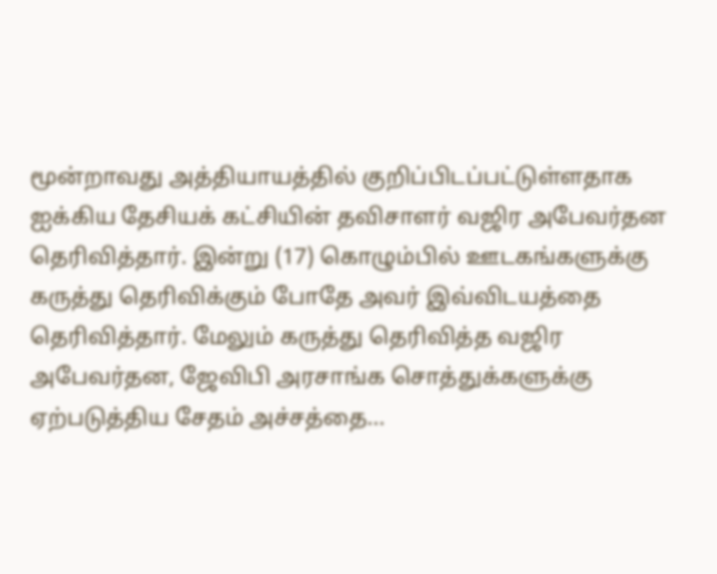மூன்றாவது அத்தியாயத்தில் குறிப்பிடப்பட்டுள்ளதாக ஐக்கிய தேசியக் கட்சியின் தவிசாளர் வஜிர அபேவர்தன தெரிவித்தார். இன்று (17) கொழும்பில் ஊடகங்களுக்கு கருத்து தெரிவிக்கும் போதே அவர் இவ்விடயத்தை தெரிவித்தார். மேலும் கருத்து தெரிவித்த வஜிர அபேவர்தன, ஜேவிபி அரசாங்க சொத்துக்களுக்கு ஏற்படுத்திய சேதம் அச்சத்தை...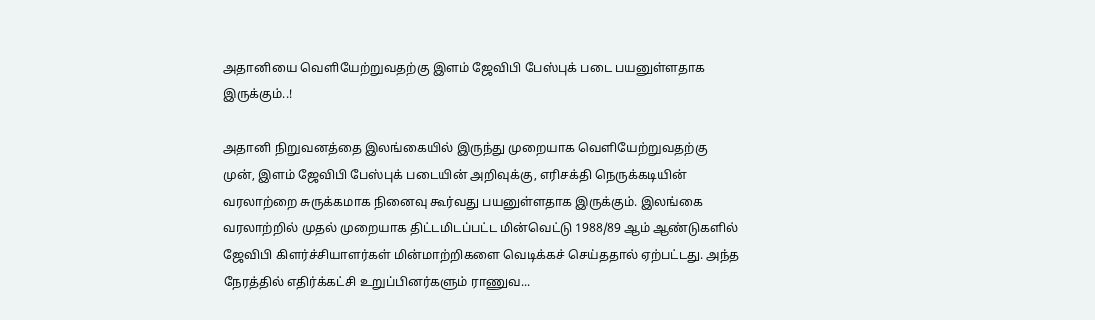அதானியை வெளியேற்றுவதற்கு இளம் ஜேவிபி பேஸ்புக் படை பயனுள்ளதாக இருக்கும்..!

அதானி நிறுவனத்தை இலங்கையில் இருந்து முறையாக வெளியேற்றுவதற்கு முன், இளம் ஜேவிபி பேஸ்புக் படையின் அறிவுக்கு, எரிசக்தி நெருக்கடியின் வரலாற்றை சுருக்கமாக நினைவு கூர்வது பயனுள்ளதாக இருக்கும். இலங்கை வரலாற்றில் முதல் முறையாக திட்டமிடப்பட்ட மின்வெட்டு 1988/89 ஆம் ஆண்டுகளில் ஜேவிபி கிளர்ச்சியாளர்கள் மின்மாற்றிகளை வெடிக்கச் செய்ததால் ஏற்பட்டது. அந்த நேரத்தில் எதிர்க்கட்சி உறுப்பினர்களும் ராணுவ...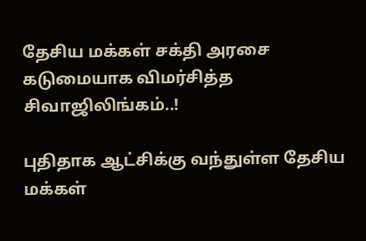தேசிய மக்கள் சக்தி அரசை கடுமையாக விமர்சித்த சிவாஜிலிங்கம்..!

புதிதாக ஆட்சிக்கு வந்துள்ள தேசிய மக்கள்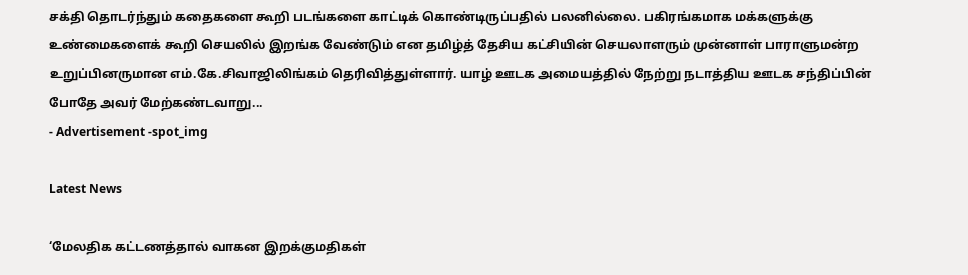சக்தி தொடர்ந்தும் கதைகளை கூறி படங்களை காட்டிக் கொண்டிருப்பதில் பலனில்லை. பகிரங்கமாக மக்களுக்கு உண்மைகளைக் கூறி செயலில் இறங்க வேண்டும் என தமிழ்த் தேசிய கட்சியின் செயலாளரும் முன்னாள் பாராளுமன்ற உறுப்பினருமான எம்.கே.சிவாஜிலிங்கம் தெரிவித்துள்ளார். யாழ் ஊடக அமையத்தில் நேற்று நடாத்திய ஊடக சந்திப்பின் போதே அவர் மேற்கண்டவாறு...
- Advertisement -spot_img

Latest News

‘மேலதிக கட்டணத்தால் வாகன இறக்குமதிகள்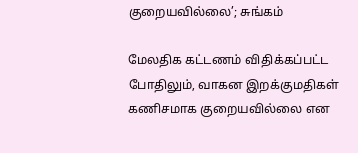குறையவில்லை’; சுங்கம்

மேலதிக கட்டணம் விதிக்கப்பட்ட போதிலும், வாகன இறக்குமதிகள் கணிசமாக குறையவில்லை என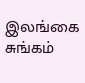இலங்கை சுங்கம்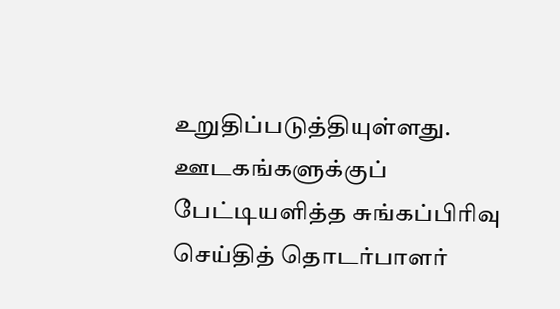உறுதிப்படுத்தியுள்ளது. ஊடகங்களுக்குப் பேட்டியளித்த சுங்கப்பிரிவு செய்தித் தொடர்பாளர்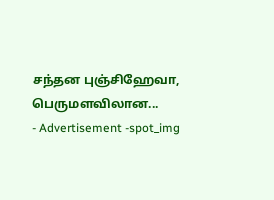சந்தன புஞ்சிஹேவா, பெருமளவிலான...
- Advertisement -spot_img